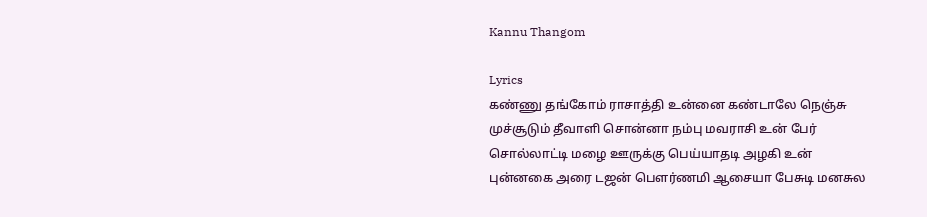Kannu Thangom

Lyrics
கண்ணு தங்கோம் ராசாத்தி உன்னை கண்டாலே நெஞ்சு முச்சூடும் தீவாளி சொன்னா நம்பு மவராசி உன் பேர் சொல்லாட்டி மழை ஊருக்கு பெய்யாதடி அழகி உன் புன்னகை அரை டஜன் பௌர்ணமி ஆசையா பேசுடி மனசுல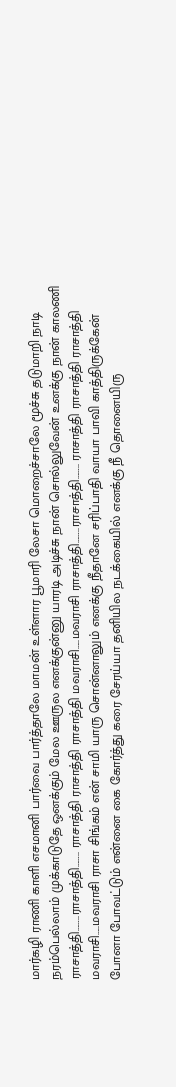மார்கழி ராணி காளி எசமானி பார்வை பார்த்தாலே மாமன் உள்ளார பூமாரி லேசா மொறைச்சாலே மூச்சு தடுமாறி நாடி நரம்பெல்லாம் முக்காடுதே ஒனக்கும் மேல ஊருல எனக்குன்னு யாரடி அடிச்சு நான் சொல்லுவேன் உனக்கு நான் காலணி ராசாத்தி……..ராசாத்தி…….. ராசாத்தி ராசாத்தி ராசாத்தி மவராசி…..மவராசி ராசாத்தி……..ராசாத்தி…….. ராசாத்தி ராசாத்தி ராசாத்தி மவராசி…..மவராசி ராசா சிங்கம் என் சாமி யாரு சொன்னாலும் எனக்கு நீதானே சரிப்பாதி வாயா பாவி காத்திருக்கேன் போனா போவட்டும் என்னை கை கோர்த்து கரை சேரய்யா தனியில நடக்கையில் எனக்கு நீ தொனையிரு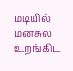மடியில் மனசுல உறங்கிட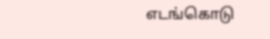எடங்கொடு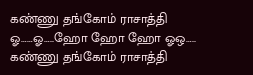கண்ணு தங்கோம் ராசாத்தி ஓ……ஓ…..ஹோ ஹோ ஹோ ஓஒ….. கண்ணு தங்கோம் ராசாத்தி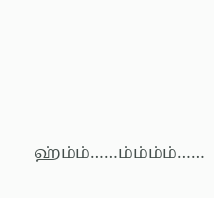ஹ்ம்ம்……ம்ம்ம்ம்……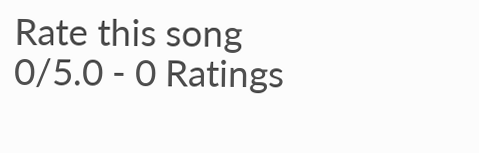Rate this song
0/5.0 - 0 Ratings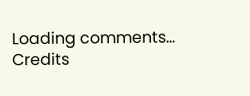Loading comments...
Credits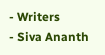- Writers
- Siva Ananth